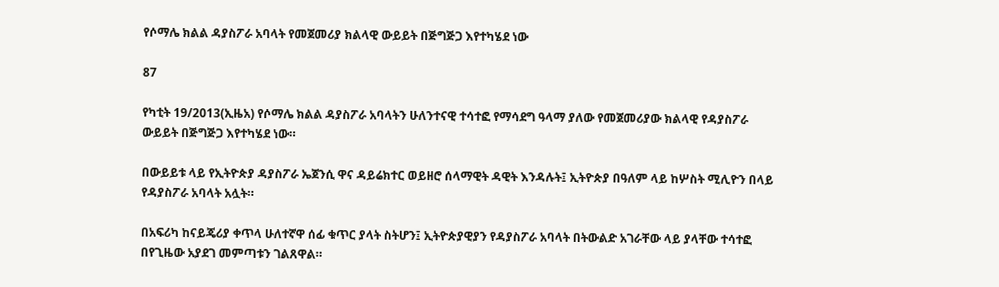የሶማሌ ክልል ዳያስፖራ አባላት የመጀመሪያ ክልላዊ ውይይት በጅግጅጋ እየተካሄደ ነው

87

የካቲት 19/2013(ኢዜአ) የሶማሌ ክልል ዳያስፖራ አባላትን ሁለንተናዊ ተሳተፎ የማሳደግ ዓላማ ያለው የመጀመሪያው ክልላዊ የዳያስፖራ ውይይት በጅግጅጋ እየተካሄደ ነው።

በውይይቱ ላይ የኢትዮጵያ ዳያስፖራ ኤጀንሲ ዋና ዳይሬክተር ወይዘሮ ሰላማዊት ዳዊት እንዳሉት፤ ኢትዮጵያ በዓለም ላይ ከሦስት ሚሊዮን በላይ የዳያስፖራ አባላት አሏት።

በአፍሪካ ከናይጄሪያ ቀጥላ ሁለተኛዋ ሰፊ ቁጥር ያላት ስትሆን፤ ኢትዮጵያዊያን የዳያስፖራ አባላት በትውልድ አገራቸው ላይ ያላቸው ተሳተፎ በየጊዜው አያደገ መምጣቱን ገልጸዋል።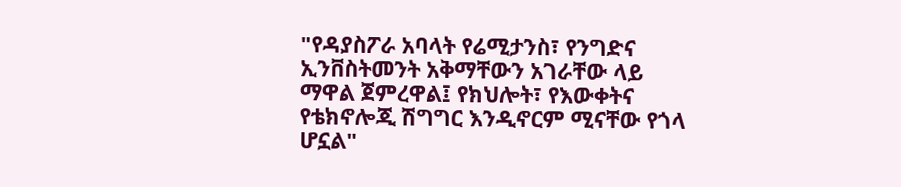"የዳያስፖራ አባላት የሬሚታንስ፣ የንግድና ኢንቨስትመንት አቅማቸውን አገራቸው ላይ ማዋል ጀምረዋል፤ የክህሎት፣ የእውቀትና የቴክኖሎጂ ሽግግር እንዲኖርም ሚናቸው የጎላ ሆኗል"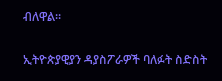ብለዋል።

ኢትዮጵያዊያን ዳያስፖራዎች ባለፉት ስድስት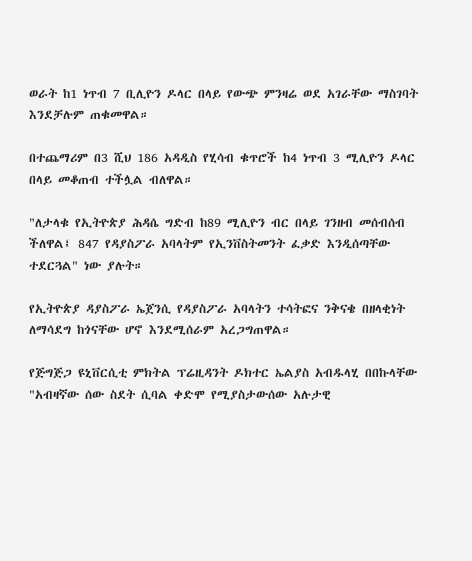ወራት ከ1 ነጥብ 7 ቢሊዮን ዶላር በላይ የውጭ ምንዛሬ ወደ አገራቸው ማስገባት እንደቻሉም ጠቁመዋል።

በተጨማሪም በ3 ሺህ 186 አዳዲስ የሂሳብ ቁጥሮች ከ4 ነጥብ 3 ሚሊዮን ዶላር በላይ መቆጠብ ተችሏል ብለዋል።

"ለታላቁ የኢትዮጵያ ሕዳሴ ግድብ ከ89 ሚሊዮን ብር በላይ ገንዘብ መሰብሰብ ችለዋል፤ 847 የዳያስፖራ አባላትም የኢንቨስትመንት ፈቃድ እንዲሰጣቸው ተደርጓል" ነው ያሉት።

የኢትዮጵያ ዳያስፖራ ኤጀንሲ የዳያስፖራ አባላትን ተሳትፎና ንቅናቄ በዘላቂነት ለማሳደግ ከጎናቸው ሆኖ እንደሚሰራም አረጋግጠዋል።

የጅግጅጋ ዩኒቨርሲቲ ምክትል ፕሬዚዳንት ዶክተር ኤልያስ አብዱላሂ በበኩላቸው "አብዛኛው ሰው ስደት ሲባል ቀድሞ የሚያስታውሰው አሉታዊ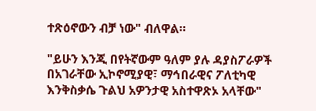ተጽዕኖውን ብቻ ነው" ብለዋል።

"ይሁን እንጂ በየትኛውም ዓለም ያሉ ዳያስፖራዎች በአገራቸው ኢኮኖሚያዊ፣ ማኅበራዊና ፖለቲካዊ እንቅስቃሴ ጉልህ አዎንታዊ አስተዋጽኦ አላቸው"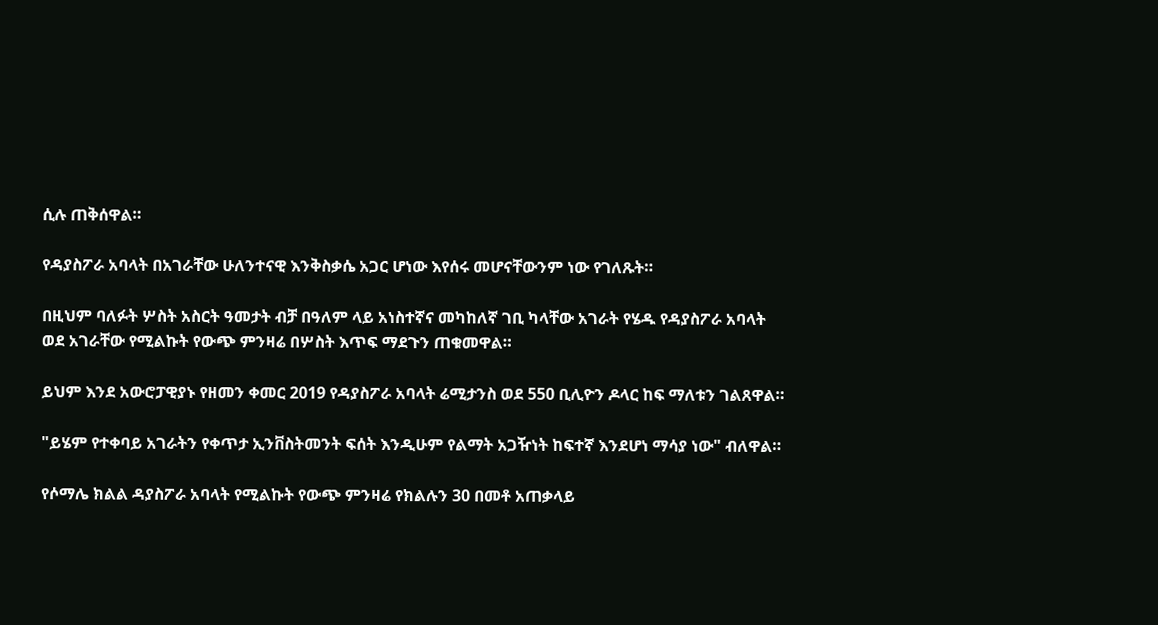ሲሉ ጠቅሰዋል።

የዳያስፖራ አባላት በአገራቸው ሁለንተናዊ እንቅስቃሴ አጋር ሆነው እየሰሩ መሆናቸውንም ነው የገለጹት።

በዚህም ባለፉት ሦስት አስርት ዓመታት ብቻ በዓለም ላይ አነስተኛና መካከለኛ ገቢ ካላቸው አገራት የሄዱ የዳያስፖራ አባላት ወደ አገራቸው የሚልኩት የውጭ ምንዛሬ በሦስት እጥፍ ማደጉን ጠቁመዋል።

ይህም እንደ አውሮፓዊያኑ የዘመን ቀመር 2019 የዳያስፖራ አባላት ሬሚታንስ ወደ 550 ቢሊዮን ዶላር ከፍ ማለቱን ገልጸዋል።

"ይሄም የተቀባይ አገራትን የቀጥታ ኢንቨስትመንት ፍሰት እንዲሁም የልማት አጋዥነት ከፍተኛ እንደሆነ ማሳያ ነው" ብለዋል።

የሶማሌ ክልል ዳያስፖራ አባላት የሚልኩት የውጭ ምንዛሬ የክልሉን 30 በመቶ አጠቃላይ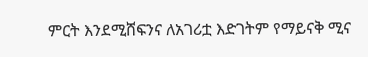ምርት እንደሚሸፍንና ለአገሪቷ እድገትም የማይናቅ ሚና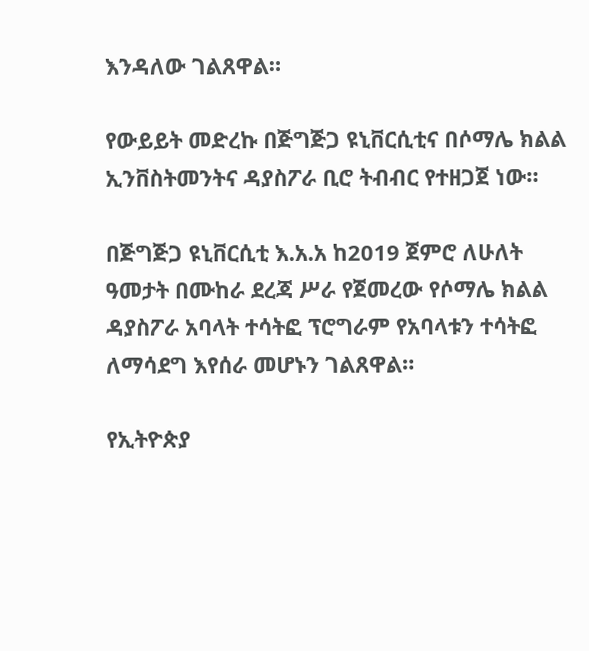እንዳለው ገልጸዋል።

የውይይት መድረኩ በጅግጅጋ ዩኒቨርሲቲና በሶማሌ ክልል ኢንቨስትመንትና ዳያስፖራ ቢሮ ትብብር የተዘጋጀ ነው።

በጅግጅጋ ዩኒቨርሲቲ እ.አ.አ ከ2019 ጀምሮ ለሁለት ዓመታት በሙከራ ደረጃ ሥራ የጀመረው የሶማሌ ክልል ዳያስፖራ አባላት ተሳትፎ ፕሮግራም የአባላቱን ተሳትፎ ለማሳደግ እየሰራ መሆኑን ገልጸዋል።

የኢትዮጵያ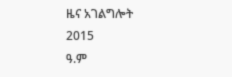ዜና አገልግሎት
2015
ዓ.ም